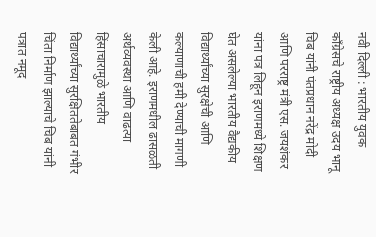नवी दिल्ली : भारतीय युवक काँग्रेसचे राष्ट्रीय अध्यक्ष उदय भानू चिब यांनी पंतप्रधान नरेंद्र मोदी आणि परराष्ट्र मंत्री एस. जयशंकर यांना पत्र लिहून इराणमध्ये शिक्षण घेत असलेल्या भारतीय वैद्यकीय विद्यार्थ्यांच्या सुरक्षेची आणि कल्याणाची हमी देण्याची मागणी केली आहे. इराणमधील ढासळती अर्थव्यवस्था आणि वाढत्या हिंसाचारामुळे भारतीय विद्यार्थ्यांच्या सुरक्षिततेबाबत गंभीर चिंता निर्माण झाल्याचे चिब यांनी पत्रात नमूद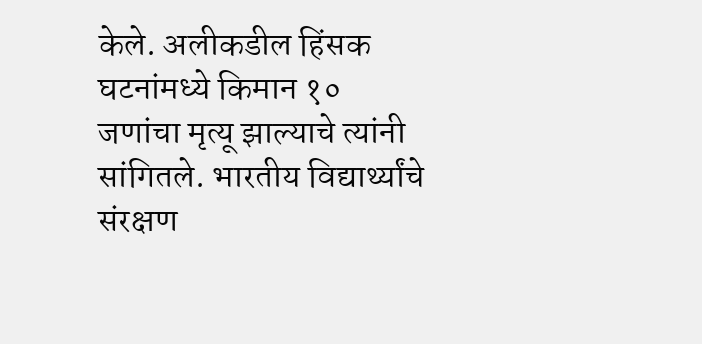केले. अलीकडील हिंसक घटनांमध्ये किमान १० जणांचा मृत्यू झाल्याचे त्यांनी सांगितले. भारतीय विद्यार्थ्यांचे संरक्षण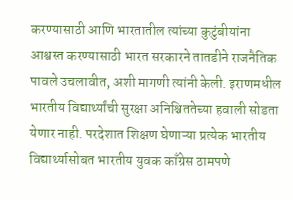करण्यासाठी आणि भारतातील त्यांच्या कुटुंबीयांना आश्वस्त करण्यासाठी भारत सरकारने तातडीने राजनैतिक पावले उचलावीत, अशी मागणी त्यांनी केली. इराणमधील भारतीय विद्यार्थ्यांची सुरक्षा अनिश्चिततेच्या हवाली सोडता येणार नाही. परदेशात शिक्षण घेणाऱ्या प्रत्येक भारतीय विद्यार्थ्यासोबत भारतीय युवक काँग्रेस ठामपणे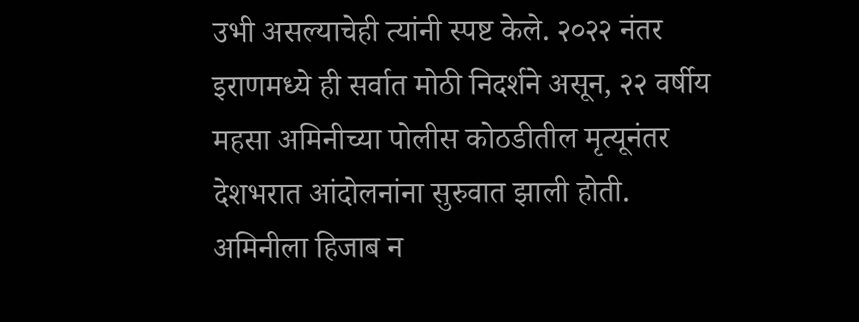उभी असल्याचेही त्यांनी स्पष्ट केले. २०२२ नंतर इराणमध्ये ही सर्वात मोठी निदर्शने असून, २२ वर्षीय महसा अमिनीच्या पोलीस कोठडीतील मृत्यूनंतर देशभरात आंदोलनांना सुरुवात झाली होती. अमिनीला हिजाब न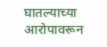घातल्याच्या आरोपावरून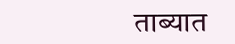ताब्यात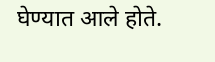घेण्यात आले होते.